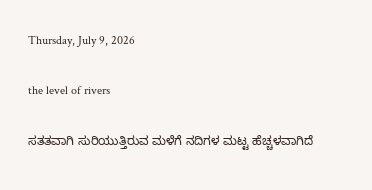Thursday, July 9, 2026

the level of rivers

ಸತತವಾಗಿ ಸುರಿಯುತ್ತಿರುವ ಮಳೆಗೆ ನದಿಗಳ ಮಟ್ಟ ಹೆಚ್ಚಳವಾಗಿದೆ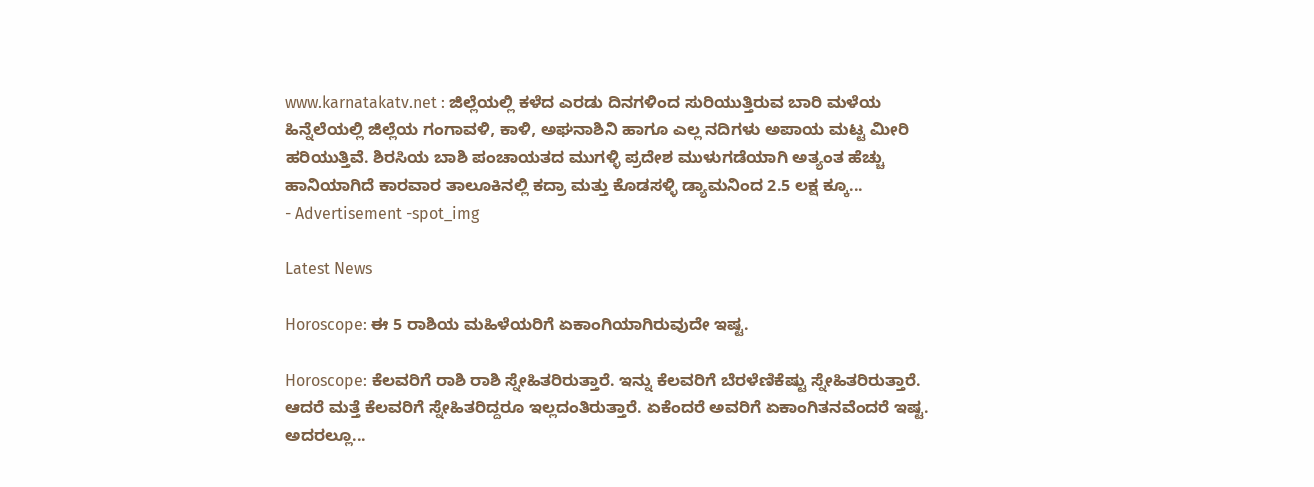www.karnatakatv.net : ಜಿಲ್ಲೆಯಲ್ಲಿ ಕಳೆದ ಎರಡು ದಿನಗಳಿಂದ ಸುರಿಯುತ್ತಿರುವ ಬಾರಿ ಮಳೆಯ ಹಿನ್ನೆಲೆಯಲ್ಲಿ ಜಿಲ್ಲೆಯ ಗಂಗಾವಳಿ, ಕಾಳಿ, ಅಘನಾಶಿನಿ ಹಾಗೂ ಎಲ್ಲ ನದಿಗಳು ಅಪಾಯ ಮಟ್ಟ ಮೀರಿ ಹರಿಯುತ್ತಿವೆ. ಶಿರಸಿಯ ಬಾಶಿ ಪಂಚಾಯತದ ಮುಗಳ್ಳಿ ಪ್ರದೇಶ ಮುಳುಗಡೆಯಾಗಿ ಅತ್ಯಂತ ಹೆಚ್ಚು ಹಾನಿಯಾಗಿದೆ ಕಾರವಾರ ತಾಲೂಕಿನಲ್ಲಿ ಕದ್ರಾ ಮತ್ತು ಕೊಡಸಳ್ಳಿ ಡ್ಯಾಮನಿಂದ 2.5 ಲಕ್ಷ ಕ್ಕೂ...
- Advertisement -spot_img

Latest News

Horoscope: ಈ 5 ರಾಶಿಯ ಮಹಿಳೆಯರಿಗೆ ಏಕಾಂಗಿಯಾಗಿರುವುದೇ ಇಷ್ಟ.

Horoscope: ಕೆಲವರಿಗೆ ರಾಶಿ ರಾಶಿ ಸ್ನೇಹಿತರಿರುತ್ತಾರೆ. ಇನ್ನು ಕೆಲವರಿಗೆ ಬೆರಳೆಣಿಕೆಷ್ಟು ಸ್ನೇಹಿತರಿರುತ್ತಾರೆ. ಆದರೆ ಮತ್ತೆ ಕೆಲವರಿಗೆ ಸ್ನೇಹಿತರಿದ್ದರೂ ಇಲ್ಲದಂತಿರುತ್ತಾರೆ. ಏಕೆಂದರೆ ಅವರಿಗೆ ಏಕಾಂಗಿತನವೆಂದರೆ ಇಷ್ಟ. ಅದರಲ್ಲೂ...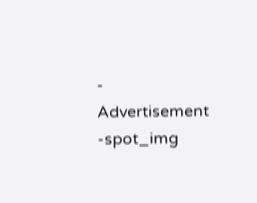- Advertisement -spot_img